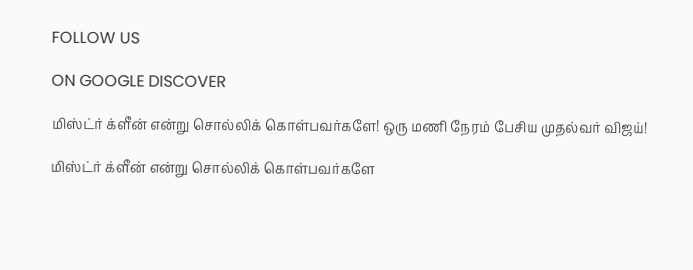FOLLOW US

ON GOOGLE DISCOVER

மிஸ்ட்ர் க்ளீன் என்று சொல்லிக் கொள்பவர்களே! ஒரு மணி நேரம் பேசிய முதல்வர் விஜய்!

மிஸ்ட்ர் க்ளீன் என்று சொல்லிக் கொள்பவர்களே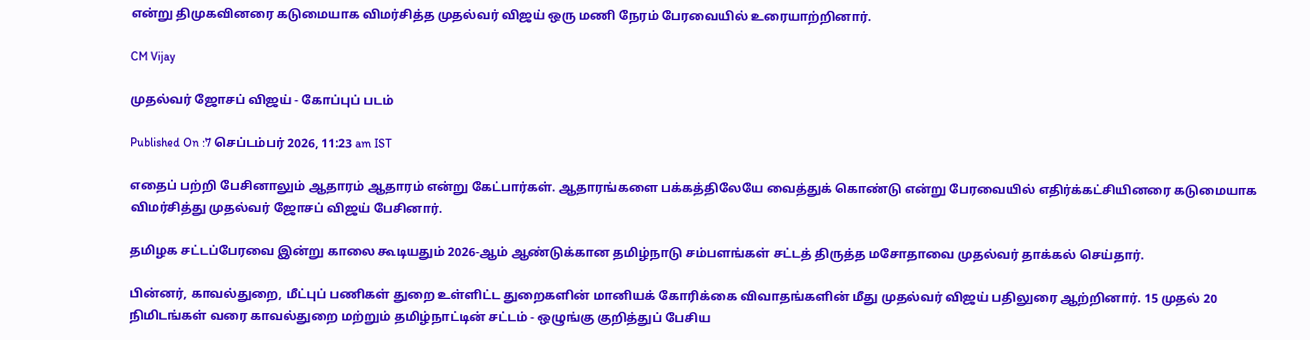என்று திமுகவினரை கடுமையாக விமர்சித்த முதல்வர் விஜய் ஒரு மணி நேரம் பேரவையில் உரையாற்றினார்.

CM Vijay

முதல்வர் ஜோசப் விஜய் - கோப்புப் படம்

Published On :7 செப்டம்பர் 2026, 11:23 am IST

எதைப் பற்றி பேசினாலும் ஆதாரம் ஆதாரம் என்று கேட்பார்கள். ஆதாரங்களை பக்கத்திலேயே வைத்துக் கொண்டு என்று பேரவையில் எதிர்க்கட்சியினரை கடுமையாக விமர்சித்து முதல்வர் ஜோசப் விஜய் பேசினார்.

தமிழக சட்டப்பேரவை இன்று காலை கூடியதும் 2026-ஆம் ஆண்டுக்கான தமிழ்நாடு சம்பளங்கள் சட்டத் திருத்த மசோதாவை முதல்வர் தாக்கல் செய்தார்.

பின்னர், காவல்துறை, மீட்புப் பணிகள் துறை உள்ளிட்ட துறைகளின் மானியக் கோரிக்கை விவாதங்களின் மீது முதல்வர் விஜய் பதிலுரை ஆற்றினார். 15 முதல் 20 நிமிடங்கள் வரை காவல்துறை மற்றும் தமிழ்நாட்டின் சட்டம் - ஒழுங்கு குறித்துப் பேசிய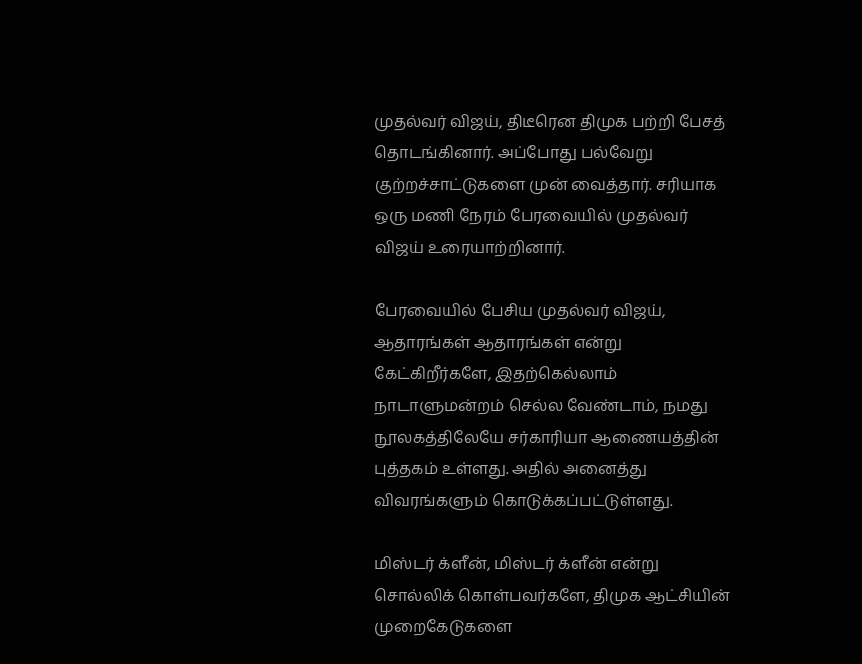முதல்வர் விஜய், திடீரென திமுக பற்றி பேசத் தொடங்கினார். அப்போது பல்வேறு குற்றச்சாட்டுகளை முன் வைத்தார். சரியாக ஒரு மணி நேரம் பேரவையில் முதல்வர் விஜய் உரையாற்றினார்.

பேரவையில் பேசிய முதல்வர் விஜய், ஆதாரங்கள் ஆதாரங்கள் என்று கேட்கிறீர்களே, இதற்கெல்லாம் நாடாளுமன்றம் செல்ல வேண்டாம், நமது நூலகத்திலேயே சர்காரியா ஆணையத்தின் புத்தகம் உள்ளது. அதில் அனைத்து விவரங்களும் கொடுக்கப்பட்டுள்ளது.

மிஸ்டர் க்ளீன், மிஸ்டர் க்ளீன் என்று சொல்லிக் கொள்பவர்களே, திமுக ஆட்சியின் முறைகேடுகளை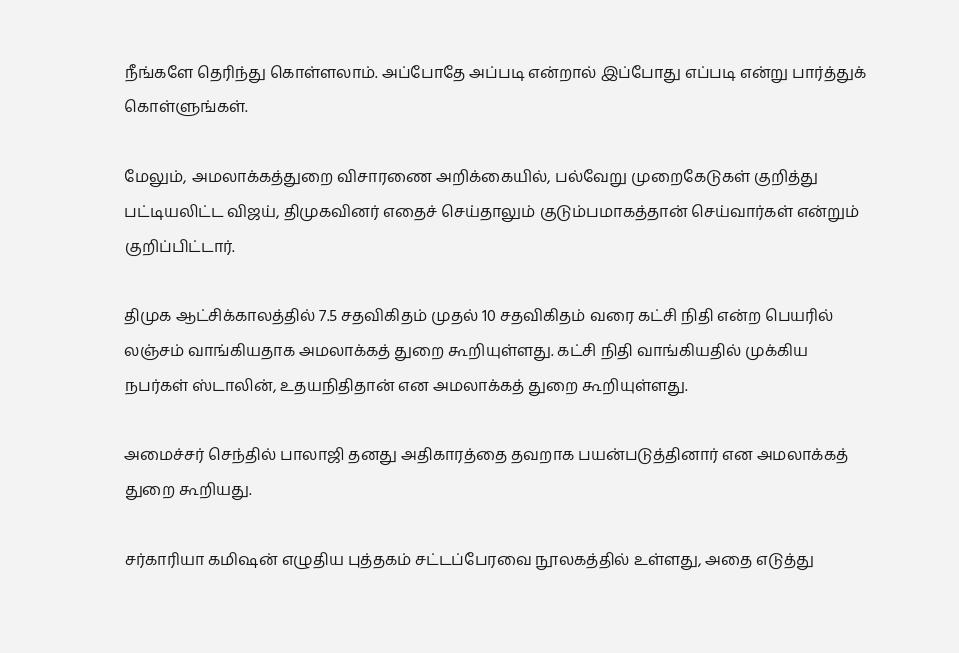நீங்களே தெரிந்து கொள்ளலாம். அப்போதே அப்படி என்றால் இப்போது எப்படி என்று பார்த்துக் கொள்ளுங்கள்.

மேலும், அமலாக்கத்துறை விசாரணை அறிக்கையில், பல்வேறு முறைகேடுகள் குறித்து பட்டியலிட்ட விஜய், திமுகவினர் எதைச் செய்தாலும் குடும்பமாகத்தான் செய்வார்கள் என்றும் குறிப்பிட்டார்.

திமுக ஆட்சிக்காலத்தில் 7.5 சதவிகிதம் முதல் 10 சதவிகிதம் வரை கட்சி நிதி என்ற பெயரில் லஞ்சம் வாங்கியதாக அமலாக்கத் துறை கூறியுள்ளது. கட்சி நிதி வாங்கியதில் முக்கிய நபர்கள் ஸ்டாலின், உதயநிதிதான் என அமலாக்கத் துறை கூறியுள்ளது.

அமைச்சர் செந்தில் பாலாஜி தனது அதிகாரத்தை தவறாக பயன்படுத்தினார் என அமலாக்கத் துறை கூறியது.

சர்காரியா கமிஷன் எழுதிய புத்தகம் சட்டப்பேரவை நூலகத்தில் உள்ளது, அதை எடுத்து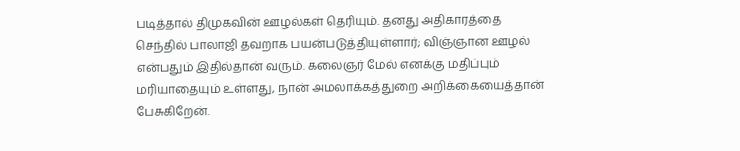படித்தால் திமுகவின் ஊழல்கள் தெரியும். தனது அதிகாரத்தை செந்தில் பாலாஜி தவறாக பயன்படுத்தியுள்ளார்; விஞ்ஞான ஊழல் என்பதும் இதில்தான் வரும். கலைஞர் மேல் எனக்கு மதிப்பும் மரியாதையும் உள்ளது, நான் அமலாக்கத்துறை அறிக்கையைத்தான் பேசுகிறேன்.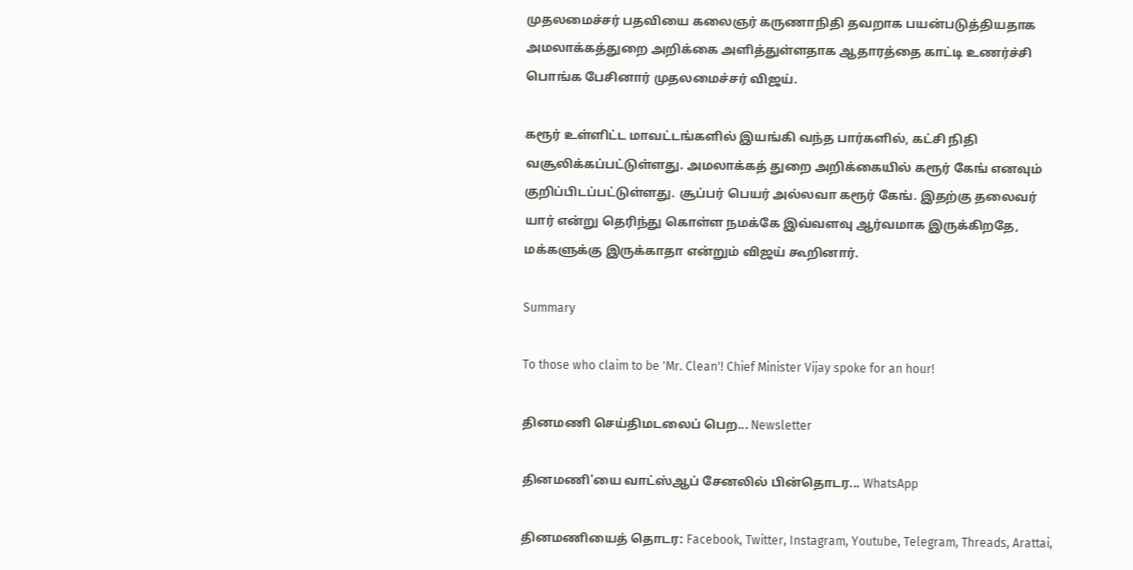முதலமைச்சர் பதவியை கலைஞர் கருணாநிதி தவறாக பயன்படுத்தியதாக அமலாக்கத்துறை அறிக்கை அளித்துள்ளதாக ஆதாரத்தை காட்டி உணர்ச்சி பொங்க பேசினார் முதலமைச்சர் விஜய்.

கரூர் உள்ளிட்ட மாவட்டங்களில் இயங்கி வந்த பார்களில், கட்சி நிதி வசூலிக்கப்பட்டுள்ளது. அமலாக்கத் துறை அறிக்கையில் கரூர் கேங் எனவும் குறிப்பிடப்பட்டுள்ளது. சூப்பர் பெயர் அல்லவா கரூர் கேங். இதற்கு தலைவர் யார் என்று தெரிந்து கொள்ள நமக்கே இவ்வளவு ஆர்வமாக இருக்கிறதே, மக்களுக்கு இருக்காதா என்றும் விஜய் கூறினார்.

Summary

To those who claim to be 'Mr. Clean'! Chief Minister Vijay spoke for an hour!

தினமணி செய்திமடலைப் பெற... Newsletter

தினமணி'யை வாட்ஸ்ஆப் சேனலில் பின்தொடர... WhatsApp

தினமணியைத் தொடர: Facebook, Twitter, Instagram, Youtube, Telegram, Threads, Arattai,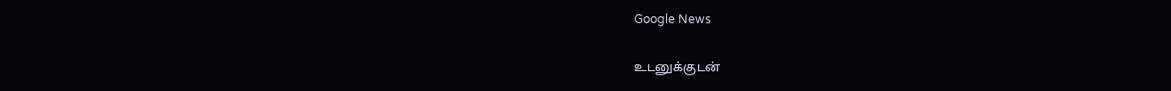Google News

உடனுக்குடன்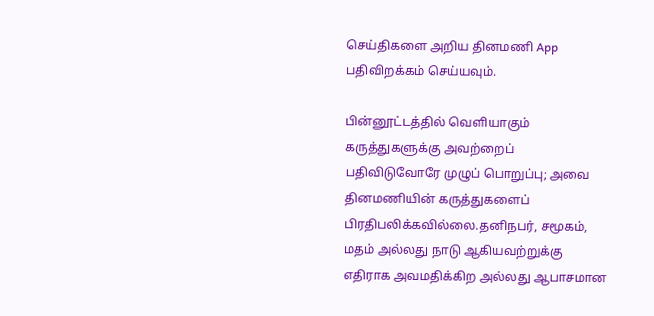செய்திகளை அறிய தினமணி App பதிவிறக்கம் செய்யவும்.

பின்னூட்டத்தில் வெளியாகும் கருத்துகளுக்கு அவற்றைப் பதிவிடுவோரே முழுப் பொறுப்பு; அவை தினமணியின் கருத்துகளைப் பிரதிபலிக்கவில்லை.தனிநபர், சமூகம், மதம் அல்லது நாடு ஆகியவற்றுக்கு எதிராக அவமதிக்கிற அல்லது ஆபாசமான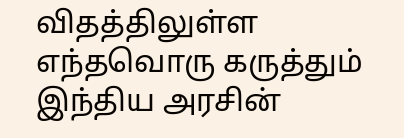விதத்திலுள்ள எந்தவொரு கருத்தும் இந்திய அரசின்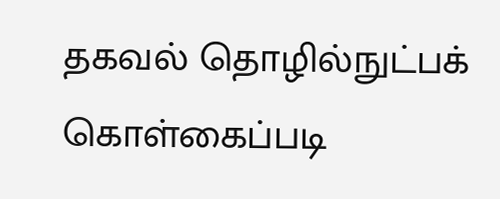தகவல் தொழில்நுட்பக் கொள்கைப்படி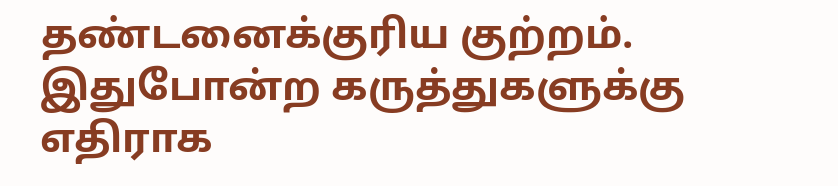தண்டனைக்குரிய குற்றம். இதுபோன்ற கருத்துகளுக்கு எதிராக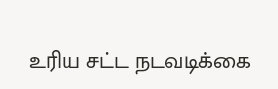உரிய சட்ட நடவடிக்கை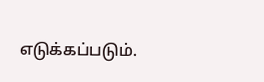எடுக்கப்படும்.